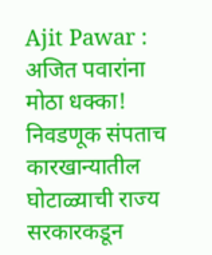Ajit Pawar : अजित पवारांना मोठा धक्का! निवडणूक संपताच कारखान्यातील घोटाळ्याची राज्य सरकारकडून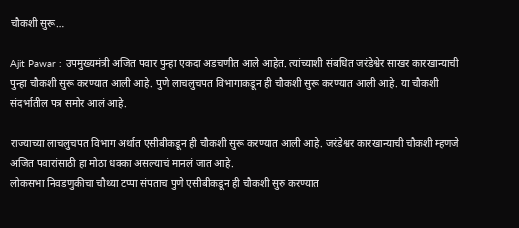चौकशी सुरू…

Ajit Pawar : उपमुख्यमंत्री अजित पवार पुन्हा एकदा अडचणीत आले आहेत. त्यांच्याशी संबधित जरंडेश्वेर साखर कारखान्याची पुन्हा चौकशी सुरू करण्यात आली आहे. पुणे लाचलुचपत विभागाकडून ही चौकशी सुरू करण्यात आली आहे. या चौकशी संदर्भातील पत्र समोर आलं आहे.

राज्याच्या लाचलुचपत विभाग अर्थात एसीबीकडून ही चौकशी सुरू करण्यात आली आहे. जरंडेश्वर कारखान्याची चौकशी म्हणजे अजित पवारांसाठी हा मोठा धक्का असल्याचं मानलं जात आहे.
लोकसभा निवडणुकीचा चौथ्या टप्पा संपताच पुणे एसीबीकडून ही चौकशी सुरु करण्यात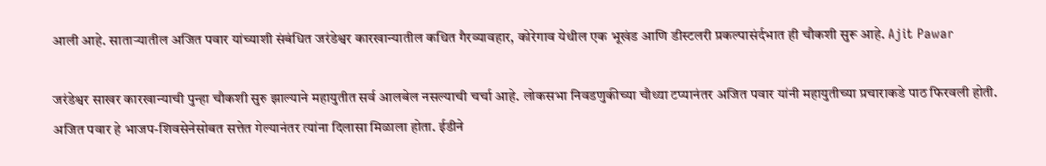आली आहे. साताऱ्यातील अजित पवार यांच्याशी संबंधित जरंडेश्वर कारखान्यातील कथित गैरव्यावहार, कोरेगाव येथील एक भूखंड आणि डीस्टलरी प्रकल्पासंर्दभात ही चौकशी सुरू आहे. Ajit Pawar

जरंडेश्वर साखर कारखान्याची पुन्हा चौकशी सुरु झाल्याने महायुतीत सर्व आलबेल नसल्याची चर्चा आहे. लोकसभा निवडणुकीच्या चौथ्या टप्यानंतर अजित पवार यांनी महायुतीच्या प्रचाराकडे पाठ फिरवली होती.
अजित पवार हे भाजप-शिवसेनेसोबत सत्तेत गेल्यानंतर त्यांना दिलासा मिळाला होता. ईडीने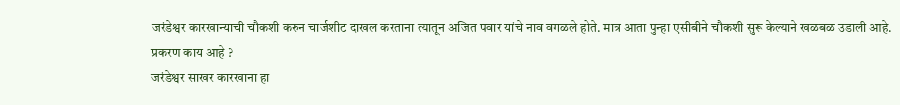जरंडेश्वर कारखान्याची चौकशी करुन चार्जशीट दाखल करताना त्यातून अजित पवार यांचे नाव वगळले होते. मात्र आता पुन्हा एसीबीने चौकशी सुरू केल्याने खळबळ उडाली आहे.
प्रकरण काय आहे ?
जरंडेश्वर साखर कारखाना हा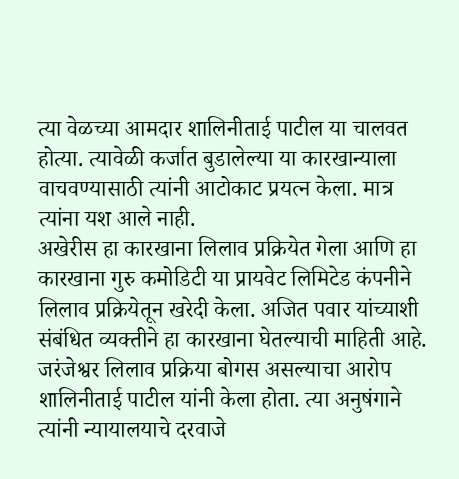त्या वेळच्या आमदार शालिनीताई पाटील या चालवत होत्या. त्यावेळी कर्जात बुडालेल्या या कारखान्याला वाचवण्यासाठी त्यांनी आटोकाट प्रयत्न केला. मात्र त्यांना यश आले नाही.
अखेरीस हा कारखाना लिलाव प्रक्रियेत गेला आणि हा कारखाना गुरु कमोडिटी या प्रायवेट लिमिटेड कंपनीने लिलाव प्रक्रियेतून खरेदी केला. अजित पवार यांच्याशी संबंधित व्यक्तीने हा कारखाना घेतल्याची माहिती आहे.
जरंजेश्वर लिलाव प्रक्रिया बोगस असल्याचा आरोप शालिनीताई पाटील यांनी केला होता. त्या अनुषंगाने त्यांनी न्यायालयाचे दरवाजे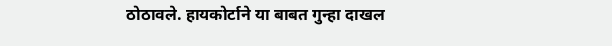ठोठावले. हायकोर्टाने या बाबत गुन्हा दाखल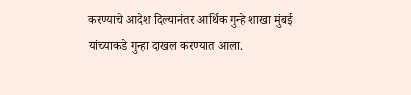करण्याचे आदेश दिल्यानंतर आर्थिक गुन्हे शाखा मुंबई यांच्याकडे गुन्हा दाखल करण्यात आला.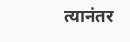त्यानंतर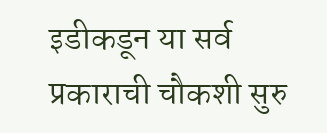इडीकडून या सर्व प्रकाराची चौकशी सुरु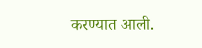करण्यात आली.